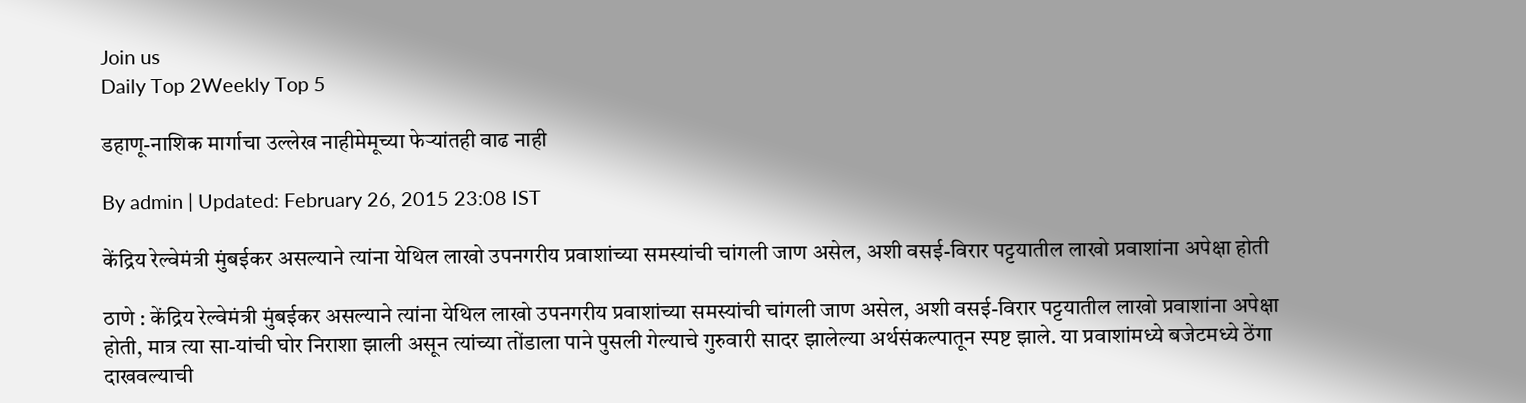Join us
Daily Top 2Weekly Top 5

डहाणू-नाशिक मार्गाचा उल्लेख नाहीमेमूच्या फेऱ्यांतही वाढ नाही

By admin | Updated: February 26, 2015 23:08 IST

केंद्रिय रेल्वेमंत्री मुंबईकर असल्याने त्यांना येथिल लाखो उपनगरीय प्रवाशांच्या समस्यांची चांगली जाण असेल, अशी वसई-विरार पट्टयातील लाखो प्रवाशांना अपेक्षा होती

ठाणे : केंद्रिय रेल्वेमंत्री मुंबईकर असल्याने त्यांना येथिल लाखो उपनगरीय प्रवाशांच्या समस्यांची चांगली जाण असेल, अशी वसई-विरार पट्टयातील लाखो प्रवाशांना अपेक्षा होती, मात्र त्या सा-यांची घोर निराशा झाली असून त्यांच्या तोंडाला पाने पुसली गेल्याचे गुरुवारी सादर झालेल्या अर्थसंकल्पातून स्पष्ट झाले. या प्रवाशांमध्ये बजेटमध्ये ठेंगा दाखवल्याची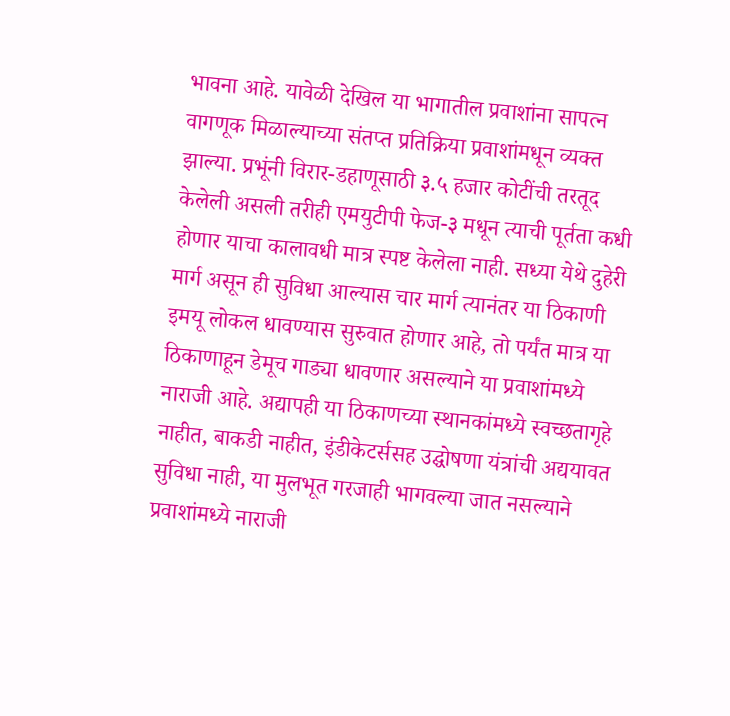भावना आहे. यावेळी देखिल या भागातील प्रवाशांना सापत्न वागणूक मिळाल्याच्या संतप्त प्रतिक्रिया प्रवाशांमधून व्यक्त झाल्या. प्रभूंनी विरार-डहाणूसाठी ३.५ हजार कोटींची तरतूद केलेली असली तरीही एमयुटीपी फेज-३ मधून त्याची पूर्तता कधी होणार याचा कालावधी मात्र स्पष्ट केलेला नाही. सध्या येथे दुहेरी मार्ग असून ही सुविधा आल्यास चार मार्ग त्यानंतर या ठिकाणी इमयू लोकल धावण्यास सुरुवात होणार आहे, तो पर्यंत मात्र या ठिकाणाहून डेमूच गाड्या धावणार असल्याने या प्रवाशांमध्ये नाराजी आहे. अद्यापही या ठिकाणच्या स्थानकांमध्ये स्वच्छतागृहे नाहीत, बाकडी नाहीत, इंडीकेटर्ससह उद्घोषणा यंत्रांची अद्ययावत सुविधा नाही, या मुलभूत गरजाही भागवल्या जात नसल्याने प्रवाशांमध्ये नाराजी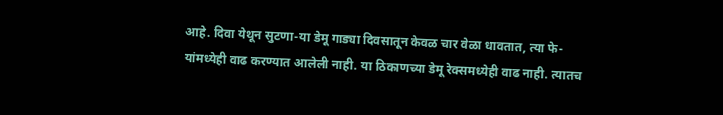आहे. दिवा येथून सुटणा-या डेमू गाड्या दिवसातून केवळ चार वेळा धावतात, त्या फे-यांमध्येही वाढ करण्यात आलेली नाही. या ठिकाणच्या डेमू रेक्समध्येही वाढ नाही. त्यातच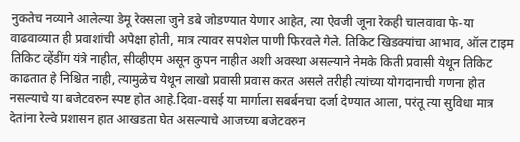नुकतेच नव्याने आलेल्या डेमू रेक्सला जुने डबे जोडण्यात येणार आहेत, त्या ऐवजी जूना रेकही चालवावा फे-या वाढवाव्यात ही प्रवाशांची अपेक्षा होती, मात्र त्यावर सपशेल पाणी फिरवले गेले. तिकिट खिडक्यांचा आभाव, ऑल टाइम तिकिट व्हेंडींग यंत्रे नाहीत, सीव्हीएम असून कुपन नाहीत अशी अवस्था असल्याने नेमके किती प्रवासी येथून तिकिट काढतात हे निश्चित नाही, त्यामुळेच येथून लाखो प्रवासी प्रवास करत असले तरीही त्यांच्या योगदानाची गणना होत नसल्याचे या बजेटवरुन स्पष्ट होत आहे.दिवा-वसई या मार्गाला सबर्बनचा दर्जा देण्यात आला, परंतू त्या सुविधा मात्र देतांना रेल्वे प्रशासन हात आखडता घेत असल्याचे आजच्या बजेटवरुन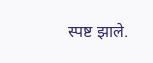स्पष्ट झाले.